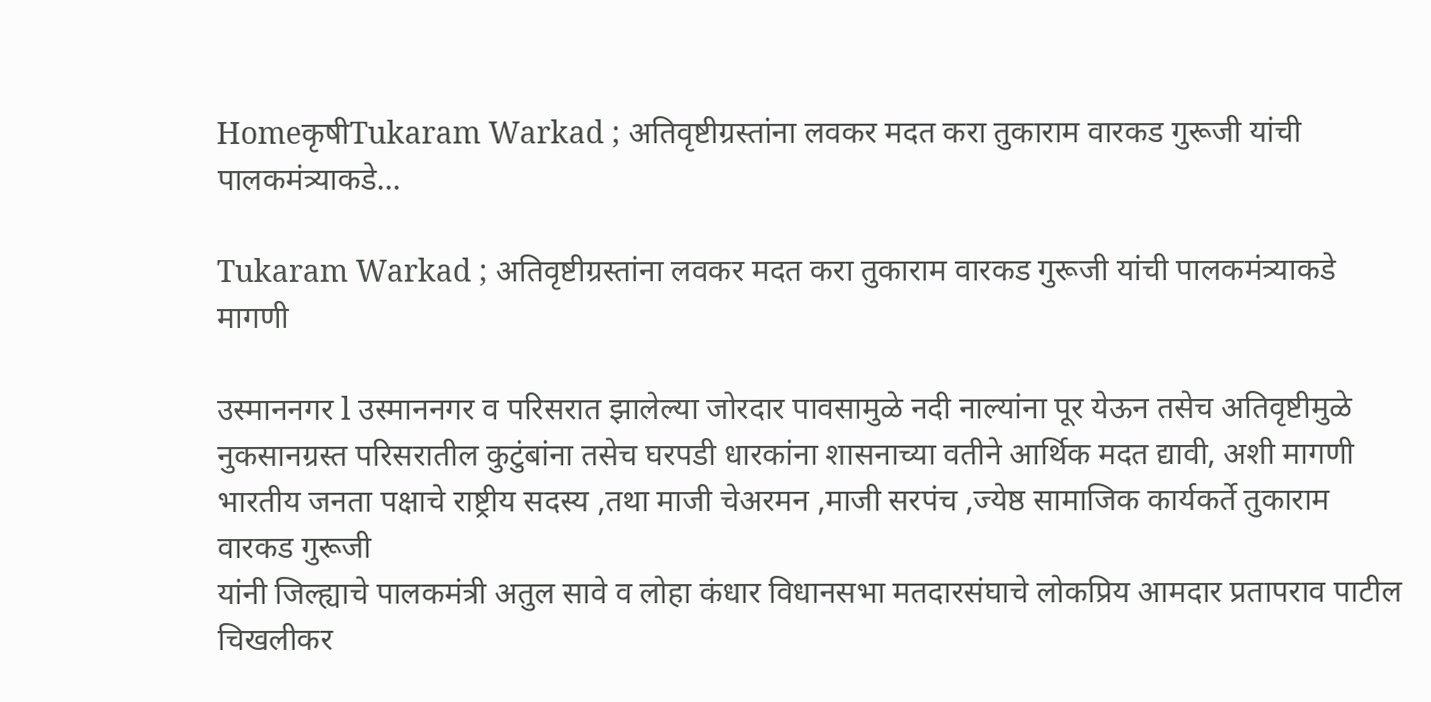HomeकृषीTukaram Warkad ; अतिवृष्टीग्रस्तांना लवकर मदत करा तुकाराम वारकड गुरूजी यांची पालकमंत्र्याकडे...

Tukaram Warkad ; अतिवृष्टीग्रस्तांना लवकर मदत करा तुकाराम वारकड गुरूजी यांची पालकमंत्र्याकडे मागणी

उस्माननगर l उस्माननगर व परिसरात झालेल्या जोरदार पावसामुळे नदी नाल्यांना पूर येऊन तसेच अतिवृष्टीमुळे नुकसानग्रस्त परिसरातील कुटुंबांना तसेच घरपडी धारकांना शासनाच्या वतीने आर्थिक मदत द्यावी, अशी मागणी भारतीय जनता पक्षाचे राष्ट्रीय सदस्य ,तथा माजी चेअरमन ,माजी सरपंच ,ज्येष्ठ सामाजिक कार्यकर्ते तुकाराम वारकड गुरूजी
यांनी जिल्ह्याचे पालकमंत्री अतुल सावे व लोहा कंधार विधानसभा मतदारसंघाचे लोकप्रिय आमदार प्रतापराव पाटील चिखलीकर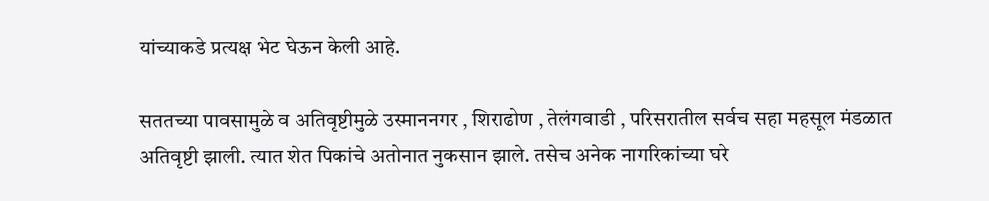यांच्याकडे प्रत्यक्ष भेट घेऊन केली आहे.

सततच्या पावसामुळे व अतिवृष्टीमुळे उस्माननगर , शिराढोण , तेलंगवाडी , परिसरातील सर्वच सहा महसूल मंडळात अतिवृष्टी झाली. त्यात शेत पिकांचे अतोनात नुकसान झाले. तसेच अनेक नागरिकांच्या घरे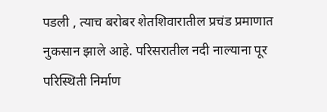पडली , त्याच बरोबर शेतशिवारातील प्रचंड प्रमाणात नुकसान झाले आहे. परिसरातील नदी नाल्याना पूर परिस्थिती निर्माण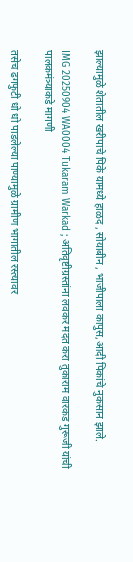झाल्यामुळे शेतातील खरीपाचे पिके यामध्ये हाळद , सोयाबीन , भाजीपाला कापुस,आदी पिकांचे नुकसान झाले.

IMG 20250904 WA0004 Tukaram Warkad ; अतिवृष्टीग्रस्तांना लवकर मदत करा तुकाराम वारकड गुरूजी यांची पालकमंत्र्याकडे मागणी

तसेच ढगफुटी धो धो पाडलेल्या पाण्यामुळे ग्रामीण भागातील रस्त्यावर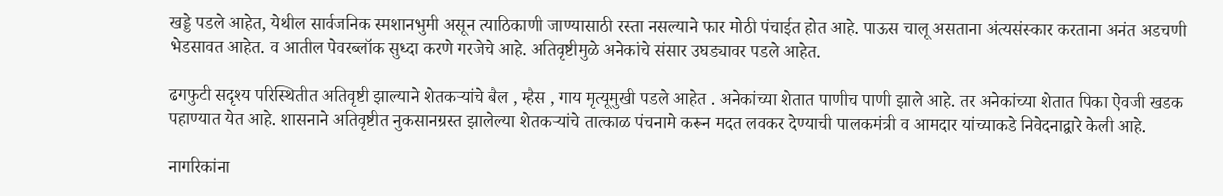खड्डे पडले आहेत, येथील सार्वजनिक स्मशानभुमी असून त्याठिकाणी जाण्यासाठी रस्ता नसल्याने फार मोठी पंचाईत होत आहे. पाऊस चालू असताना अंत्यसंस्कार करताना अनंत अडचणी भेडसावत आहेत. व आतील पेवरब्लॉक सुध्दा करणे गरजेचे आहे. अतिवृष्टीमुळे अनेकांचे संसार उघड्यावर पडले आहेत.

ढगफुटी सदृश्य परिस्थितीत अतिवृष्टी झाल्याने शेतकऱ्यांचे बैल , म्हैस , गाय मृत्यूमुखी पडले आहेत . अनेकांच्या शेतात पाणीच पाणी झाले आहे. तर अनेकांच्या शेतात पिका ऐवजी खडक पहाण्यात येत आहे. शासनाने अतिवृष्टीत नुकसानग्रस्त झालेल्या शेतकऱ्यांचे तात्काळ पंचनामे करून मदत लवकर देण्याची पालकमंत्री व आमदार यांच्याकडे निवेदनाद्वारे केली आहे.

नागरिकांना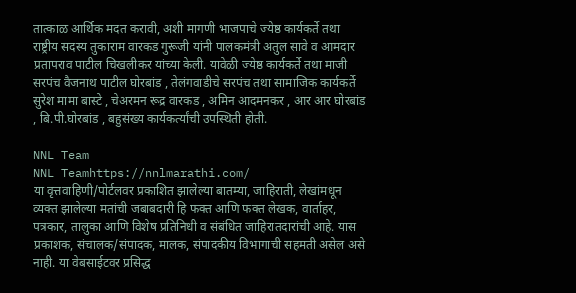तात्काळ आर्थिक मदत करावी, अशी मागणी भाजपाचे ज्येष्ठ कार्यकर्ते तथा राष्ट्रीय सदस्य तुकाराम वारकड गुरूजी यांनी पालकमंत्री अतुल सावे व आमदार प्रतापराव पाटील चिखलीकर यांच्या केली. यावेळी ज्येष्ठ कार्यकर्ते तथा माजी सरपंच वैजनाथ पाटील घोरबांड , तेलंगवाडीचे सरपंच तथा सामाजिक कार्यकर्ते सुरेश मामा बास्टे , चेअरमन रूद्र वारकड , अमिन आदमनकर , आर आर घोरबांड , बि.पी.घोरबांड , बहुसंख्य कार्यकर्त्यांची उपस्थिती होती.

NNL Team
NNL Teamhttps://nnlmarathi.com/
या वृत्तवाहिणी/पोर्टलवर प्रकाशित झालेल्या बातम्या, जाहिराती, लेखांमधून व्यक्त झालेल्या मतांची जबाबदारी हि फक्त आणि फक्त लेखक, वार्ताहर, पत्रकार, तालुका आणि विशेष प्रतिनिधी व संबंधित जाहिरातदारांची आहे. यास प्रकाशक, संचालक/संपादक, मालक, संपादकीय विभागाची सहमती असेल असे नाही. या वेबसाईटवर प्रसिद्ध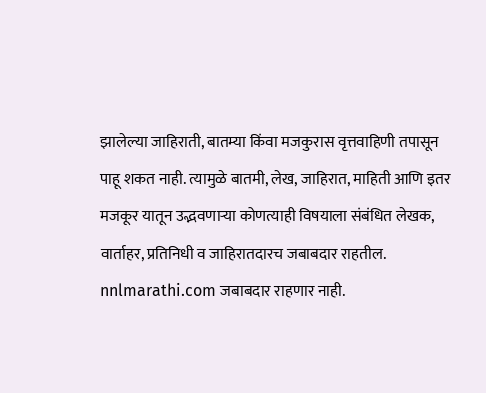झालेल्या जाहिराती, बातम्या किंवा मजकुरास वृत्तवाहिणी तपासून पाहू शकत नाही. त्यामुळे बातमी, लेख, जाहिरात, माहिती आणि इतर मजकूर यातून उद्भवणाऱ्या कोणत्याही विषयाला संबंधित लेखक, वार्ताहर, प्रतिनिधी व जाहिरातदारच जबाबदार राहतील. nnlmarathi.com जबाबदार राहणार नाही.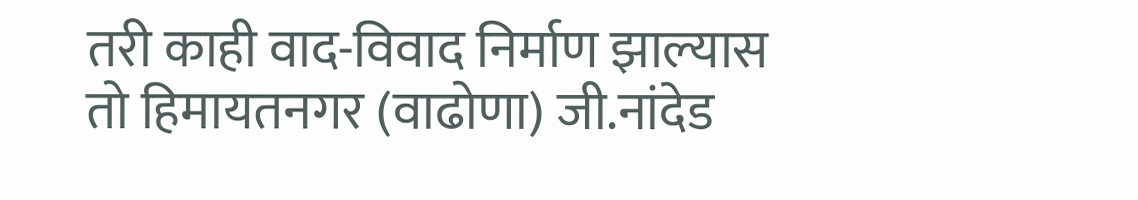तरी काही वाद-विवाद निर्माण झाल्यास तो हिमायतनगर (वाढोणा) जी.नांदेड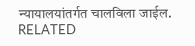न्यायालयांतर्गत चालविला जाईल.
RELATED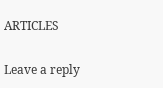ARTICLES

Leave a reply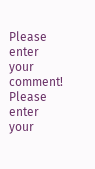Please enter your comment!
Please enter your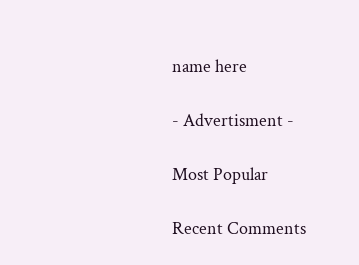name here

- Advertisment -

Most Popular

Recent Comments